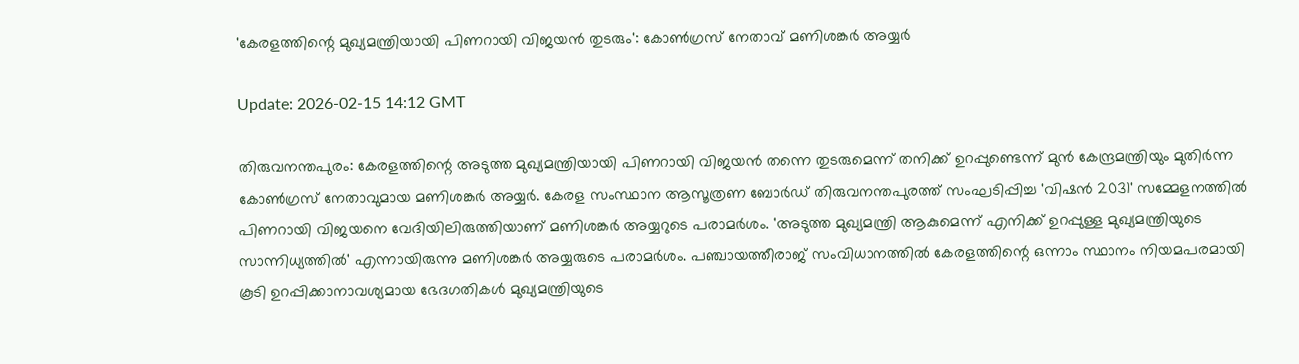'കേരളത്തിന്റെ മുഖ്യമന്ത്രിയായി പിണറായി വിജയന്‍ തുടരും': കോണ്‍ഗ്രസ് നേതാവ് മണിശങ്കര്‍ അയ്യര്‍

Update: 2026-02-15 14:12 GMT

തിരുവനന്തപുരം: കേരളത്തിന്റെ അടുത്ത മുഖ്യമന്ത്രിയായി പിണറായി വിജയന്‍ തന്നെ തുടരുമെന്ന് തനിക്ക് ഉറപ്പുണ്ടെന്ന് മുന്‍ കേന്ദ്രമന്ത്രിയും മുതിര്‍ന്ന കോണ്‍ഗ്രസ് നേതാവുമായ മണിശങ്കര്‍ അയ്യര്‍. കേരള സംസ്ഥാന ആസൂത്രണ ബോര്‍ഡ് തിരുവനന്തപുരത്ത് സംഘടിപ്പിച്ച 'വിഷന്‍ 2031' സമ്മേളനത്തില്‍ പിണറായി വിജയനെ വേദിയിലിരുത്തിയാണ് മണിശങ്കര്‍ അയ്യറുടെ പരാമര്‍ശം. 'അടുത്ത മുഖ്യമന്ത്രി ആകുമെന്ന് എനിക്ക് ഉറപ്പുള്ള മുഖ്യമന്ത്രിയുടെ സാന്നിധ്യത്തില്‍' എന്നായിരുന്നു മണിശങ്കര്‍ അയ്യരുടെ പരാമര്‍ശം. പഞ്ചായത്തീരാജ് സംവിധാനത്തില്‍ കേരളത്തിന്റെ ഒന്നാം സ്ഥാനം നിയമപരമായി കൂടി ഉറപ്പിക്കാനാവശ്യമായ ഭേദഗതികള്‍ മുഖ്യമന്ത്രിയുടെ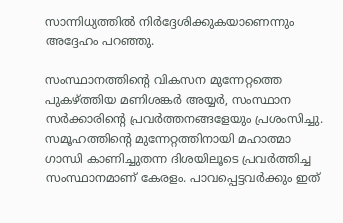സാന്നിധ്യത്തില്‍ നിര്‍ദ്ദേശിക്കുകയാണെന്നും അദ്ദേഹം പറഞ്ഞു.

സംസ്ഥാനത്തിന്റെ വികസന മുന്നേറ്റത്തെ പുകഴ്ത്തിയ മണിശങ്കര്‍ അയ്യര്‍, സംസ്ഥാന സര്‍ക്കാരിന്റെ പ്രവര്‍ത്തനങ്ങളേയും പ്രശംസിച്ചു. സമൂഹത്തിന്റെ മുന്നേറ്റത്തിനായി മഹാത്മാ ഗാന്ധി കാണിച്ചുതന്ന ദിശയിലൂടെ പ്രവര്‍ത്തിച്ച സംസ്ഥാനമാണ് കേരളം. പാവപ്പെട്ടവര്‍ക്കും ഇത്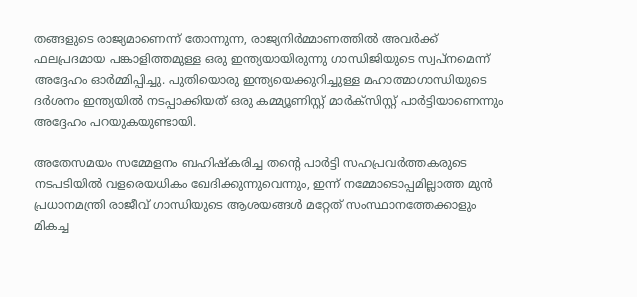തങ്ങളുടെ രാജ്യമാണെന്ന് തോന്നുന്ന, രാജ്യനിര്‍മ്മാണത്തില്‍ അവര്‍ക്ക് ഫലപ്രദമായ പങ്കാളിത്തമുള്ള ഒരു ഇന്ത്യയായിരുന്നു ഗാന്ധിജിയുടെ സ്വപ്നമെന്ന് അദ്ദേഹം ഓര്‍മ്മിപ്പിച്ചു. പുതിയൊരു ഇന്ത്യയെക്കുറിച്ചുള്ള മഹാത്മാഗാന്ധിയുടെ ദര്‍ശനം ഇന്ത്യയില്‍ നടപ്പാക്കിയത് ഒരു കമ്മ്യൂണിസ്റ്റ് മാര്‍ക്സിസ്റ്റ് പാര്‍ട്ടിയാണെന്നും അദ്ദേഹം പറയുകയുണ്ടായി.

അതേസമയം സമ്മേളനം ബഹിഷ്‌കരിച്ച തന്റെ പാര്‍ട്ടി സഹപ്രവര്‍ത്തകരുടെ നടപടിയില്‍ വളരെയധികം ഖേദിക്കുന്നുവെന്നും, ഇന്ന് നമ്മോടൊപ്പമില്ലാത്ത മുന്‍ പ്രധാനമന്ത്രി രാജീവ് ഗാന്ധിയുടെ ആശയങ്ങള്‍ മറ്റേത് സംസ്ഥാനത്തേക്കാളും മികച്ച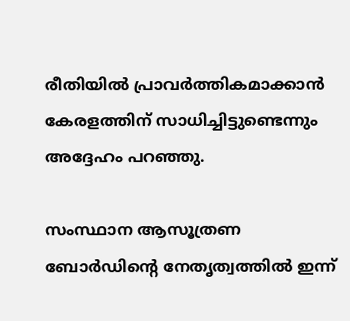രീതിയില്‍ പ്രാവര്‍ത്തികമാക്കാന്‍ കേരളത്തിന് സാധിച്ചിട്ടുണ്ടെന്നും അദ്ദേഹം പറഞ്ഞു.

സംസ്ഥാന ആസൂത്രണ ബോര്‍ഡിന്റെ നേതൃത്വത്തില്‍ ഇന്ന്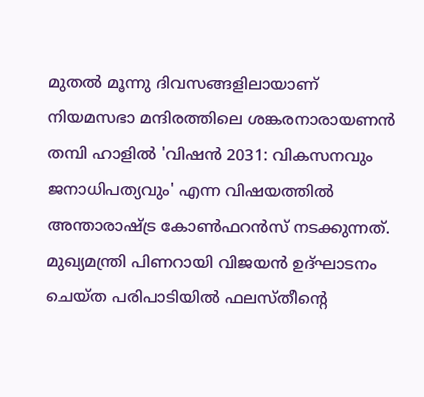മുതല്‍ മൂന്നു ദിവസങ്ങളിലായാണ് നിയമസഭാ മന്ദിരത്തിലെ ശങ്കരനാരായണന്‍ തമ്പി ഹാളില്‍ 'വിഷന്‍ 2031: വികസനവും ജനാധിപത്യവും' എന്ന വിഷയത്തില്‍ അന്താരാഷ്ട്ര കോണ്‍ഫറന്‍സ് നടക്കുന്നത്. മുഖ്യമന്ത്രി പിണറായി വിജയന്‍ ഉദ്ഘാടനം ചെയ്ത പരിപാടിയില്‍ ഫലസ്തീന്റെ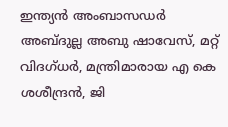ഇന്ത്യന്‍ അംബാസഡര്‍ അബ്ദുല്ല അബു ഷാവേസ്, മറ്റ് വിദഗ്ധര്‍, മന്ത്രിമാരായ എ കെ ശശീന്ദ്രന്‍, ജി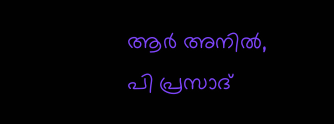ആര്‍ അനില്‍, പി പ്രസാദ്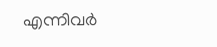എന്നിവര്‍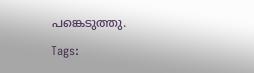പങ്കെടുത്തു.

Tags: